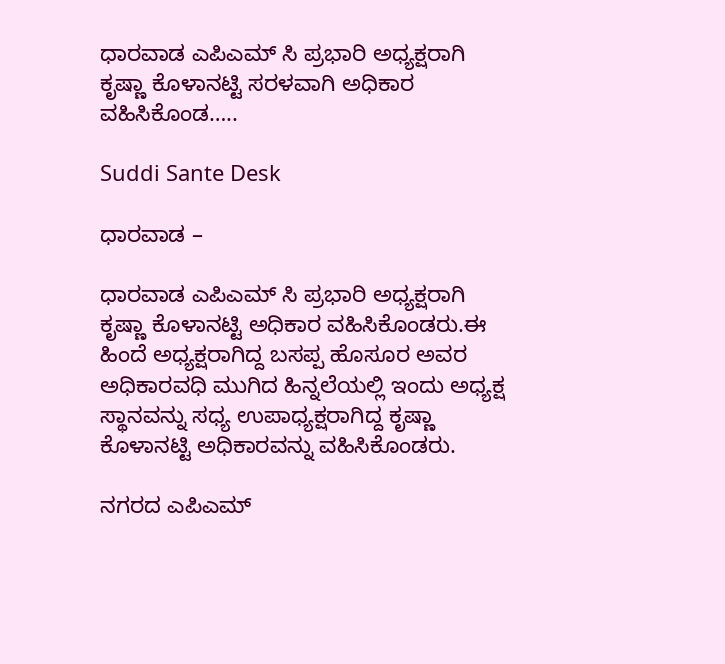ಧಾರವಾಡ ಎಪಿಎಮ್ ಸಿ ಪ್ರಭಾರಿ ಅಧ್ಯಕ್ಷರಾಗಿ ಕೃಷ್ಣಾ ಕೊಳಾನಟ್ಟಿ ಸರಳವಾಗಿ ಅಧಿಕಾರ ವಹಿಸಿಕೊಂಡ…..

Suddi Sante Desk

ಧಾರವಾಡ –

ಧಾರವಾಡ ಎಪಿಎಮ್ ಸಿ ಪ್ರಭಾರಿ ಅಧ್ಯಕ್ಷರಾಗಿ ಕೃಷ್ಣಾ ಕೊಳಾನಟ್ಟಿ ಅಧಿಕಾರ ವಹಿಸಿಕೊಂಡರು.ಈ ಹಿಂದೆ ಅಧ್ಯಕ್ಷರಾಗಿದ್ದ ಬಸಪ್ಪ ಹೊಸೂರ ಅವರ ಅಧಿಕಾರವಧಿ ಮುಗಿದ ಹಿನ್ನಲೆಯಲ್ಲಿ ಇಂದು ಅಧ್ಯಕ್ಷ ಸ್ಥಾನವನ್ನು ಸಧ್ಯ ಉಪಾಧ್ಯಕ್ಷರಾಗಿದ್ದ ಕೃಷ್ಣಾ ಕೊಳಾನಟ್ಟಿ ಅಧಿಕಾರವನ್ನು ವಹಿಸಿಕೊಂಡರು.

ನಗರದ ಎಪಿಎಮ್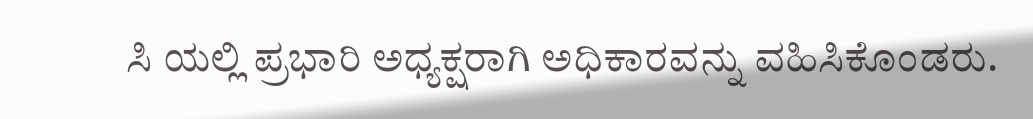ಸಿ ಯಲ್ಲಿ ಪ್ರಭಾರಿ ಅಧ್ಯಕ್ಷರಾಗಿ ಅಧಿಕಾರವನ್ನು ವಹಿಸಿಕೊಂಡರು.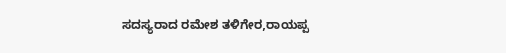ಸದಸ್ಯರಾದ ರಮೇಶ ತಳಿಗೇರ,ರಾಯಪ್ಪ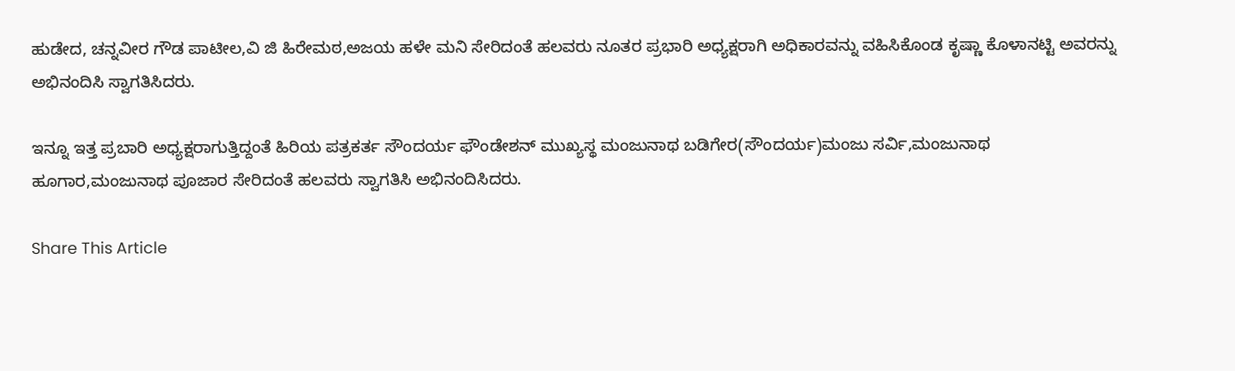ಹುಡೇದ, ಚನ್ನವೀರ ಗೌಡ ಪಾಟೀಲ,ವಿ ಜಿ ಹಿರೇಮಠ,ಅಜಯ ಹಳೇ ಮನಿ ಸೇರಿದಂತೆ ಹಲವರು ನೂತರ ಪ್ರಭಾರಿ ಅಧ್ಯಕ್ಷರಾಗಿ ಅಧಿಕಾರವನ್ನು ವಹಿಸಿಕೊಂಡ ಕೃಷ್ಣಾ ಕೊಳಾನಟ್ಟಿ ಅವರನ್ನು ಅಭಿನಂದಿಸಿ ಸ್ವಾಗತಿಸಿದರು.

ಇನ್ನೂ ಇತ್ತ ಪ್ರಬಾರಿ ಅಧ್ಯಕ್ಷರಾಗುತ್ತಿದ್ದಂತೆ ಹಿರಿಯ ಪತ್ರಕರ್ತ ಸೌಂದರ್ಯ ಫೌಂಡೇಶನ್ ಮುಖ್ಯಸ್ಥ ಮಂಜುನಾಥ ಬಡಿಗೇರ(ಸೌಂದರ್ಯ)ಮಂಜು ಸರ್ವಿ,ಮಂಜುನಾಥ ಹೂಗಾರ,ಮಂಜುನಾಥ ಪೂಜಾರ ಸೇರಿದಂತೆ ಹಲವರು ಸ್ವಾಗತಿಸಿ ಅಭಿನಂದಿಸಿದರು.

Share This Article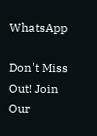WhatsApp

Don't Miss Out! Join Our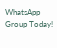WhatsApp Group Today!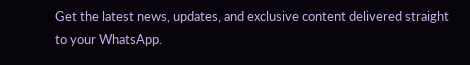Get the latest news, updates, and exclusive content delivered straight to your WhatsApp.